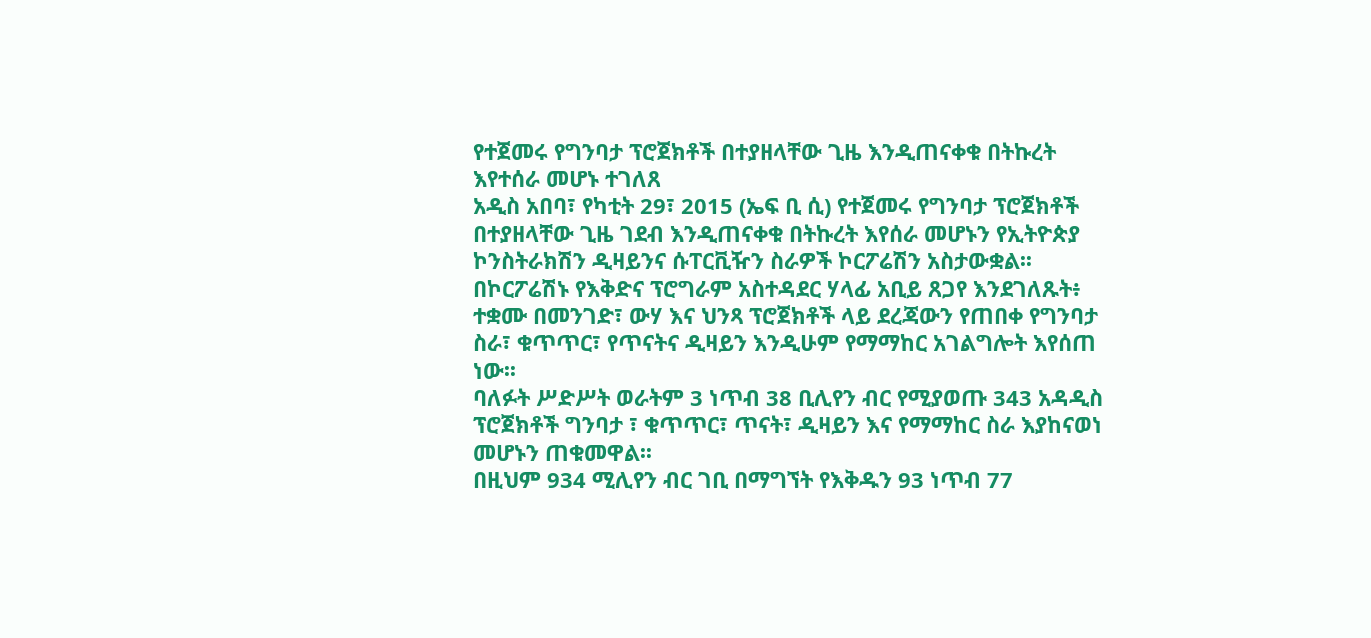የተጀመሩ የግንባታ ፕሮጀክቶች በተያዘላቸው ጊዜ እንዲጠናቀቁ በትኩረት እየተሰራ መሆኑ ተገለጸ
አዲስ አበባ፣ የካቲት 29፣ 2015 (ኤፍ ቢ ሲ) የተጀመሩ የግንባታ ፕሮጀክቶች በተያዘላቸው ጊዜ ገደብ እንዲጠናቀቁ በትኩረት እየሰራ መሆኑን የኢትዮጵያ ኮንስትራክሽን ዲዛይንና ሱፐርቪዥን ስራዎች ኮርፖሬሽን አስታውቋል፡፡
በኮርፖሬሽኑ የእቅድና ፕሮግራም አስተዳደር ሃላፊ አቢይ ጸጋየ እንደገለጹት፥ ተቋሙ በመንገድ፣ ውሃ እና ህንጻ ፕሮጀክቶች ላይ ደረጃውን የጠበቀ የግንባታ ስራ፣ ቁጥጥር፣ የጥናትና ዲዛይን እንዲሁም የማማከር አገልግሎት እየሰጠ ነው፡፡
ባለፉት ሥድሥት ወራትም 3 ነጥብ 38 ቢሊየን ብር የሚያወጡ 343 አዳዲስ ፕሮጀክቶች ግንባታ ፣ ቁጥጥር፣ ጥናት፣ ዲዛይን እና የማማከር ስራ እያከናወነ መሆኑን ጠቁመዋል፡፡
በዚህም 934 ሚሊየን ብር ገቢ በማግኘት የእቅዱን 93 ነጥብ 77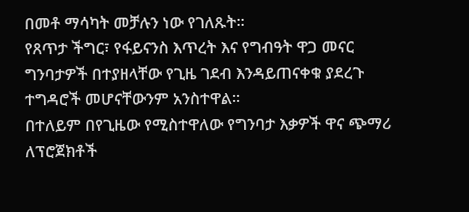በመቶ ማሳካት መቻሉን ነው የገለጹት፡፡
የጸጥታ ችግር፣ የፋይናንስ እጥረት እና የግብዓት ዋጋ መናር ግንባታዎች በተያዘላቸው የጊዜ ገደብ እንዳይጠናቀቁ ያደረጉ ተግዳሮች መሆናቸውንም አንስተዋል፡፡
በተለይም በየጊዜው የሚስተዋለው የግንባታ እቃዎች ዋና ጭማሪ ለፕሮጀክቶች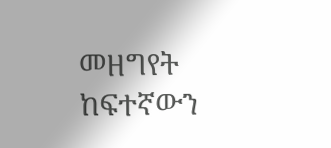መዘግየት ከፍተኛውን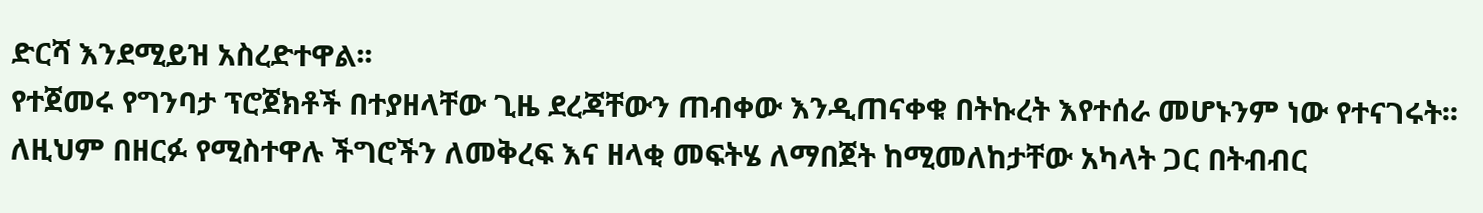ድርሻ እንደሚይዝ አስረድተዋል፡፡
የተጀመሩ የግንባታ ፕሮጀክቶች በተያዘላቸው ጊዜ ደረጃቸውን ጠብቀው እንዲጠናቀቁ በትኩረት እየተሰራ መሆኑንም ነው የተናገሩት፡፡
ለዚህም በዘርፉ የሚስተዋሉ ችግሮችን ለመቅረፍ እና ዘላቂ መፍትሄ ለማበጀት ከሚመለከታቸው አካላት ጋር በትብብር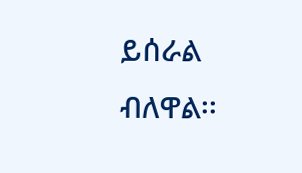ይሰራል ብለዋል፡፡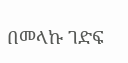በመላኩ ገድፍ